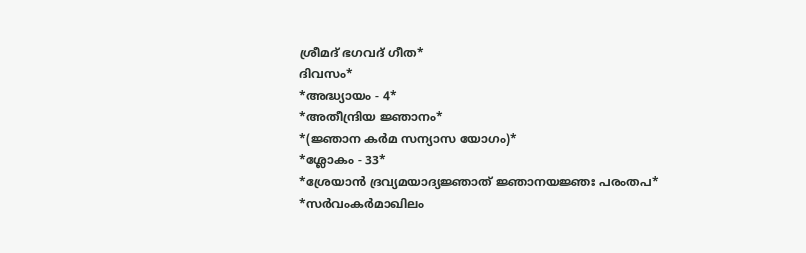ശ്രീമദ് ഭഗവദ് ഗീത*
ദിവസം*
*അദ്ധ്യായം - 4*
*അതീന്ദ്രിയ ജ്ഞാനം*
*(ജ്ഞാന കർമ സന്യാസ യോഗം)*
*ശ്ലോകം - 33*
*ശ്രേയാൻ ദ്രവ്യമയാദ്യജ്ഞാത് ജ്ഞാനയജ്ഞഃ പരംതപ*
*സർവംകർമാഖിലം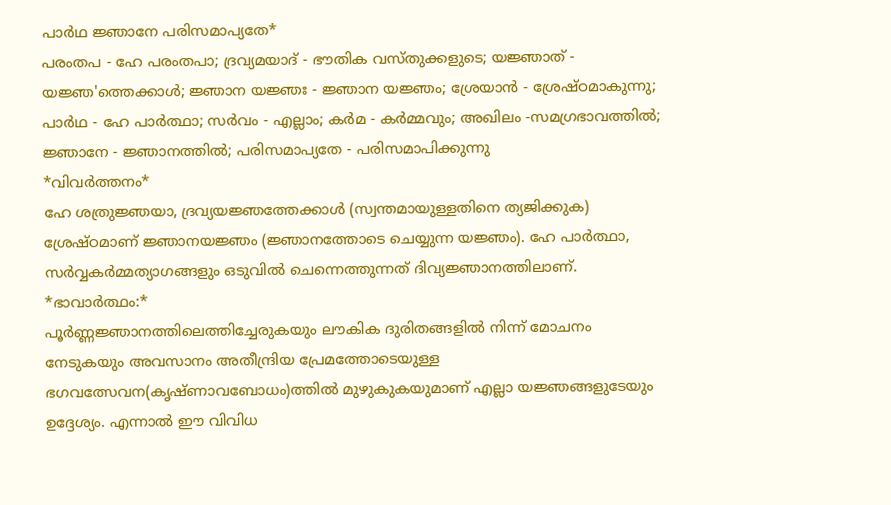പാർഥ ജ്ഞാനേ പരിസമാപ്യതേ*
പരംതപ - ഹേ പരംതപാ; ദ്രവ്യമയാദ് - ഭൗതിക വസ്തുക്കളുടെ; യജ്ഞാത് - യജ്ഞ'ത്തെക്കാൾ; ജ്ഞാന യജ്ഞഃ - ജ്ഞാന യജ്ഞം; ശ്രേയാൻ - ശ്രേഷ്ഠമാകുന്നു; പാർഥ - ഹേ പാർത്ഥാ; സർവം - എല്ലാം; കർമ - കർമ്മവും; അഖിലം -സമഗ്രഭാവത്തിൽ; ജ്ഞാനേ - ജ്ഞാനത്തിൽ; പരിസമാപ്യതേ - പരിസമാപിക്കുന്നു
*വിവർത്തനം*
ഹേ ശത്രുജ്ഞയാ, ദ്രവ്യയജ്ഞത്തേക്കാൾ (സ്വന്തമായുള്ളതിനെ ത്യജിക്കുക) ശ്രേഷ്ഠമാണ് ജ്ഞാനയജ്ഞം (ജ്ഞാനത്തോടെ ചെയ്യുന്ന യജ്ഞം). ഹേ പാർത്ഥാ, സർവ്വകർമ്മത്യാഗങ്ങളും ഒടുവിൽ ചെന്നെത്തുന്നത് ദിവ്യജ്ഞാനത്തിലാണ്.
*ഭാവാർത്ഥം:*
പൂർണ്ണജ്ഞാനത്തിലെത്തിച്ചേരുകയും ലൗകിക ദുരിതങ്ങളിൽ നിന്ന് മോചനം നേടുകയും അവസാനം അതീന്ദ്രിയ പ്രേമത്തോടെയുള്ള ഭഗവത്സേവന(കൃഷ്ണാവബോധം)ത്തിൽ മുഴുകുകയുമാണ് എല്ലാ യജ്ഞങ്ങളുടേയും ഉദ്ദേശ്യം. എന്നാൽ ഈ വിവിധ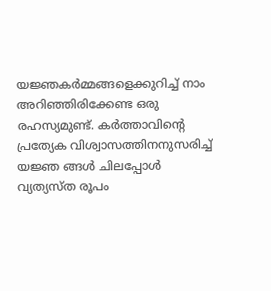യജ്ഞകർമ്മങ്ങളെക്കുറിച്ച് നാം അറിഞ്ഞിരിക്കേണ്ട ഒരു രഹസ്യമുണ്ട്. കർത്താവിന്റെ പ്രത്യേക വിശ്വാസത്തിനനുസരിച്ച് യജ്ഞ ങ്ങൾ ചിലപ്പോൾ വ്യത്യസ്ത രൂപം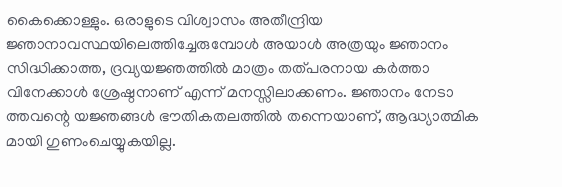കൈക്കൊള്ളും. ഒരാളുടെ വിശ്വാസം അതീന്ദ്രിയ ജ്ഞാനാവസ്ഥയിലെത്തിച്ചേരുമ്പോൾ അയാൾ അത്രയും ജ്ഞാനം സിദ്ധിക്കാത്ത, ദ്രവ്യയജ്ഞത്തിൽ മാത്രം തത്പരനായ കർത്താ വിനേക്കാൾ ശ്രേഷ്ഠനാണ് എന്ന് മനസ്സിലാക്കണം. ജ്ഞാനം നേടാ ത്തവന്റെ യജ്ഞങ്ങൾ ഭൗതികതലത്തിൽ തന്നെയാണ്, ആദ്ധ്യാത്മിക മായി ഗുണംചെയ്യുകയില്ല.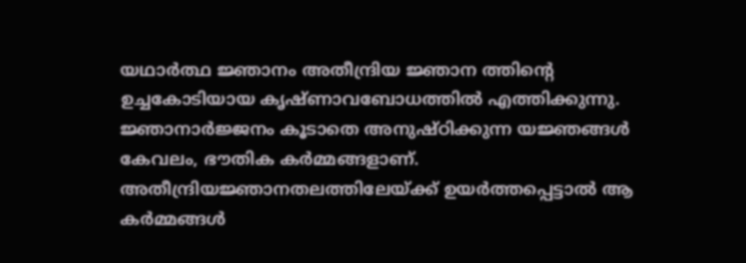യഥാർത്ഥ ജ്ഞാനം അതീന്ദ്രിയ ജ്ഞാന ത്തിന്റെ ഉച്ചകോടിയായ കൃഷ്ണാവബോധത്തിൽ എത്തിക്കുന്നു. ജ്ഞാനാർജ്ജനം കൂടാതെ അനുഷ്ഠിക്കുന്ന യജ്ഞങ്ങൾ കേവലം, ഭൗതിക കർമ്മങ്ങളാണ്. അതീന്ദ്രിയജ്ഞാനതലത്തിലേയ്ക്ക് ഉയർത്തപ്പെട്ടാൽ ആ കർമ്മങ്ങൾ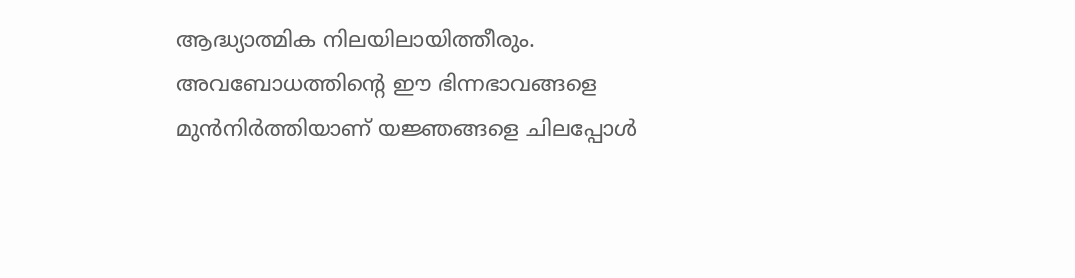ആദ്ധ്യാത്മിക നിലയിലായിത്തീരും. അവബോധത്തിന്റെ ഈ ഭിന്നഭാവങ്ങളെ മുൻനിർത്തിയാണ് യജ്ഞങ്ങളെ ചിലപ്പോൾ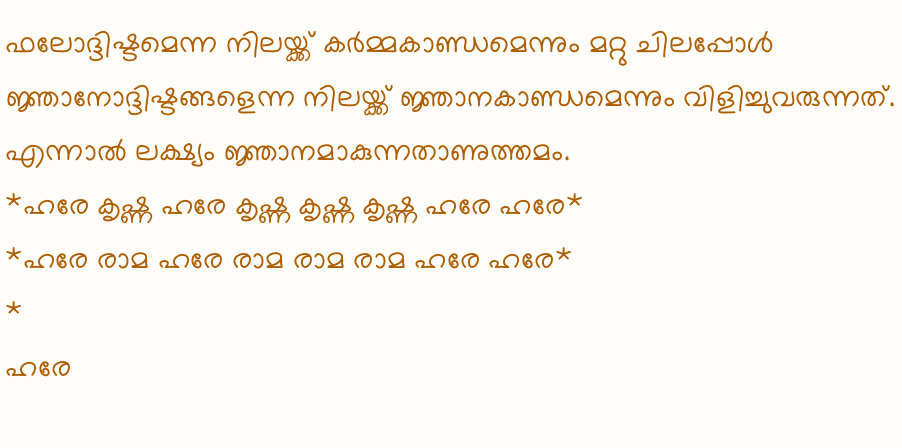ഫലോദ്ദിഷ്ടമെന്ന നിലയ്ക്ക് കർമ്മകാണ്ഡമെന്നും മറ്റു ചിലപ്പോൾ ജ്ഞാനോദ്ദിഷ്ടങ്ങളെന്ന നിലയ്ക്ക് ജ്ഞാനകാണ്ഡമെന്നും വിളിച്ചുവരുന്നത്. എന്നാൽ ലക്ഷ്യം ജ്ഞാനമാകുന്നതാണുത്തമം.
*ഹരേ കൃഷ്ണ ഹരേ കൃഷ്ണ കൃഷ്ണ കൃഷ്ണ ഹരേ ഹരേ*
*ഹരേ രാമ ഹരേ രാമ രാമ രാമ ഹരേ ഹരേ*
*
ഹരേ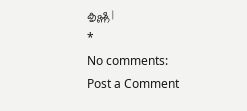കൃഷ്ണ |
*
No comments:
Post a Comment